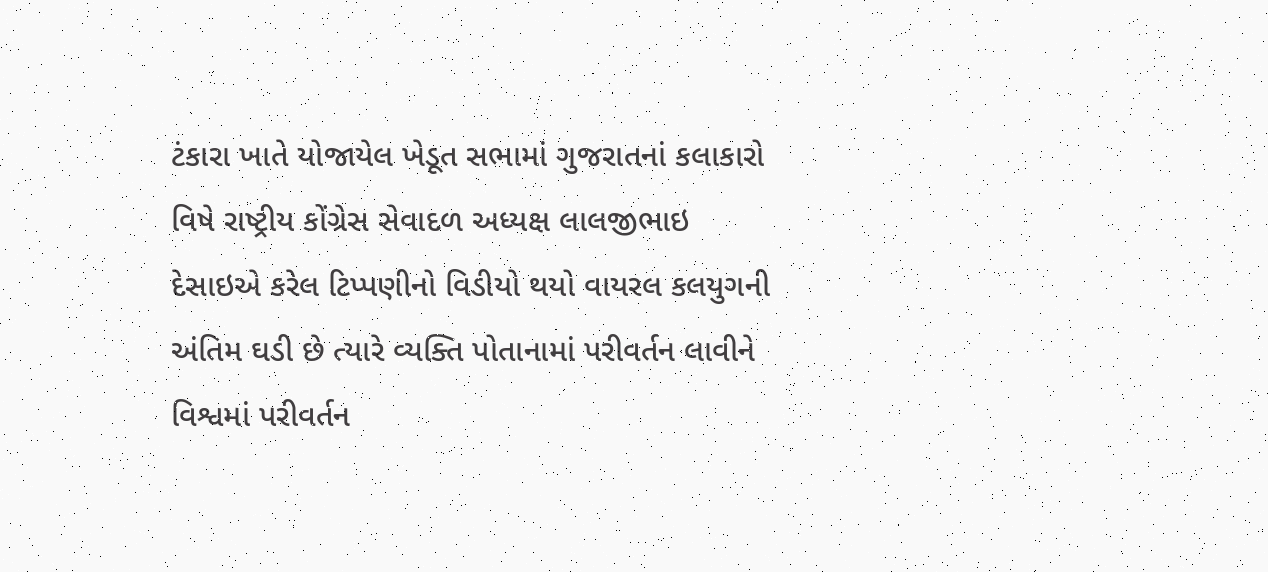ટંકારા ખાતે યોજાયેલ ખેડૂત સભામાં ગુજરાતનાં કલાકારો વિષે રાષ્ટ્રીય કોંગ્રેસ સેવાદળ અધ્યક્ષ લાલજીભાઇ દેસાઇએ કરેલ ટિપ્પણીનો વિડીયો થયો વાયરલ કલયુગની અંતિમ ઘડી છે ત્યારે વ્યક્તિ પોતાનામાં પરીવર્તન લાવીને વિશ્વમાં પરીવર્તન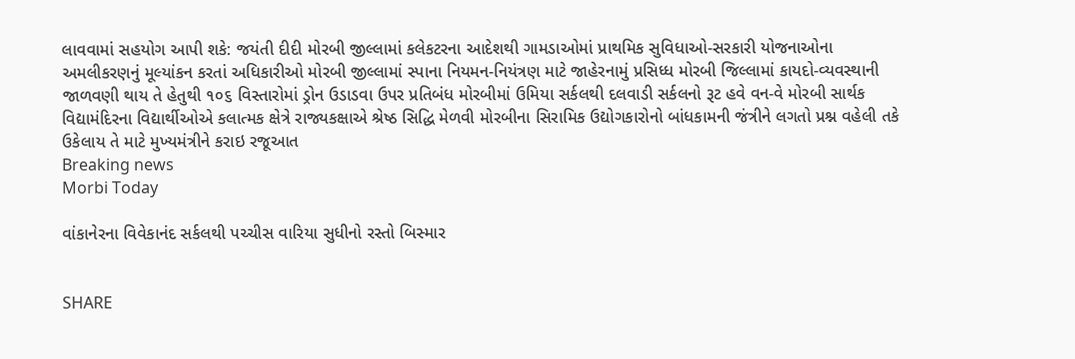લાવવામાં સહયોગ આપી શકે: જયંતી દીદી મોરબી જીલ્લામાં કલેકટરના આદેશથી ગામડાઓમાં પ્રાથમિક સુવિધાઓ-સરકારી યોજનાઓના અમલીકરણનું મૂલ્યાંકન કરતાં અધિકારીઓ મોરબી જીલ્લામાં સ્પાના નિયમન-નિયંત્રણ માટે જાહેરનામું પ્રસિધ્ધ મોરબી જિલ્લામાં કાયદો-વ્યવસ્થાની જાળવણી થાય તે હેતુથી ૧૦૬ વિસ્તારોમાં ડ્રોન ઉડાડવા ઉપર પ્રતિબંધ મોરબીમાં ઉમિયા સર્કલથી દલવાડી સર્કલનો રૂટ હવે વન-વે મોરબી સાર્થક વિદ્યામંદિરના વિદ્યાર્થીઓએ કલાત્મક ક્ષેત્રે રાજ્યકક્ષાએ શ્રેષ્ઠ સિદ્ધિ મેળવી મોરબીના સિરામિક ઉદ્યોગકારોનો બાંધકામની જંત્રીને લગતો પ્રશ્ન વહેલી તકે ઉકેલાય તે માટે મુખ્યમંત્રીને કરાઇ રજૂઆત
Breaking news
Morbi Today

વાંકાનેરના વિવેકાનંદ સર્કલથી પચ્ચીસ વારિયા સુધીનો રસ્તો બિસ્માર


SHARE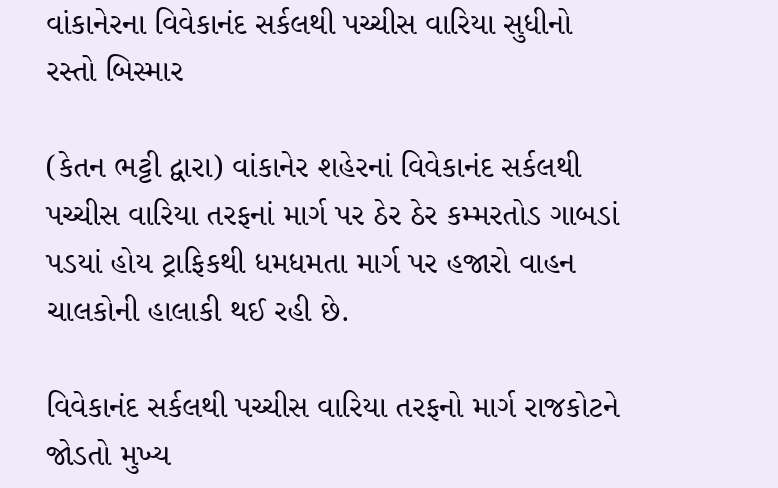વાંકાનેરના વિવેકાનંદ સર્કલથી પચ્ચીસ વારિયા સુધીનો રસ્તો બિસ્માર

(કેતન ભટ્ટી દ્વારા) વાંકાનેર શહેરનાં વિવેકાનંદ સર્કલથી પચ્ચીસ વારિયા તરફનાં માર્ગ પર ઠેર ઠેર કમ્મરતોડ ગાબડાં પડયાં હોય ટ્રાફિકથી ધમધમતા માર્ગ પર હજારો વાહન ચાલકોની હાલાકી થઈ રહી છે.

વિવેકાનંદ સર્કલથી પચ્ચીસ વારિયા તરફનો માર્ગ રાજકોટને જોડતો મુખ્ય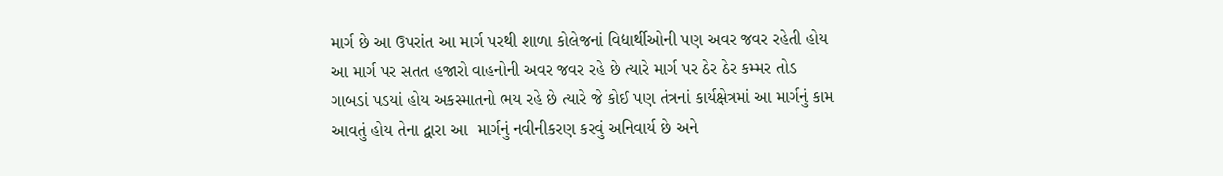માર્ગ છે આ ઉપરાંત આ માર્ગ પરથી શાળા કોલેજનાં વિદ્યાર્થીઓની પણ અવર જવર રહેતી હોય આ માર્ગ પર સતત હજારો વાહનોની અવર જવર રહે છે ત્યારે માર્ગ પર ઠેર ઠેર કમ્મર તોડ ગાબડાં પડયાં હોય અકસ્માતનો ભય રહે છે ત્યારે જે કોઈ પણ તંત્રનાં કાર્યક્ષેત્રમાં આ માર્ગનું કામ આવતું હોય તેના દ્વારા આ  માર્ગનું નવીનીકરણ કરવું અનિવાર્ય છે અને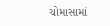ચોમાસામાં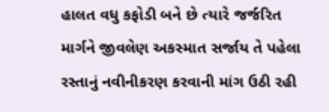હાલત વધુ કફોડી બને છે ત્યારે જર્જરિત માર્ગને જીવલેણ અકસ્માત સર્જાય તે પહેલા રસ્તાનું નવીનીકરણ કરવાની માંગ ઉઠી રહી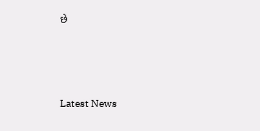છે






Latest News